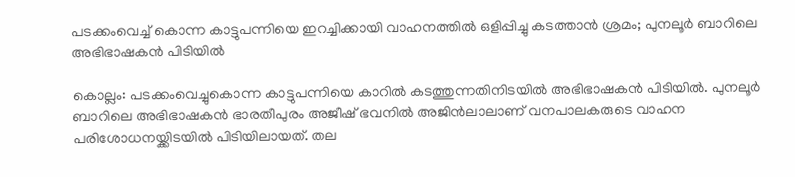പടക്കംവെച്ച് കൊന്ന കാട്ടുപന്നിയെ ഇറച്ചിക്കായി വാഹനത്തില്‍ ഒളിപ്പിച്ചു കടത്താന്‍ ശ്രമം; പുനലൂര്‍ ബാറിലെ അഭിഭാഷകന്‍ പിടിയില്‍

കൊല്ലം: പടക്കംവെച്ചുകൊന്ന കാട്ടുപന്നിയെ കാറില്‍ കടത്തുന്നതിനിടയില്‍ അഭിഭാഷകന്‍ പിടിയില്‍. പുനലൂര്‍ ബാറിലെ അഭിഭാഷകന്‍ ഭാരതീപുരം അജീഷ് ഭവനില്‍ അജിന്‍ലാലാണ് വനപാലകരുടെ വാഹന പരിശോധനയ്ക്കിടയില്‍ പിടിയിലായത്. തല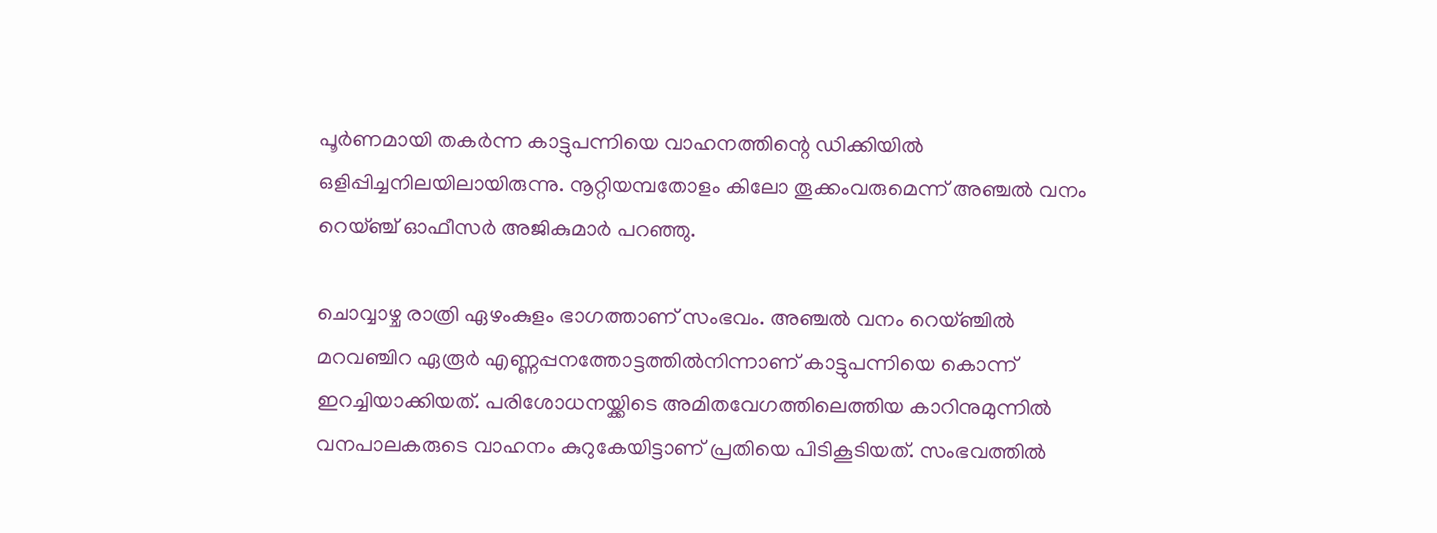പൂര്‍ണമായി തകര്‍ന്ന കാട്ടുപന്നിയെ വാഹനത്തിന്റെ ഡിക്കിയില്‍ ഒളിപ്പിച്ചനിലയിലായിരുന്നു. നൂറ്റിയമ്പതോളം കിലോ തൂക്കംവരുമെന്ന് അഞ്ചല്‍ വനം റെയ്ഞ്ച് ഓഫീസര്‍ അജികുമാര്‍ പറഞ്ഞു.

ചൊവ്വാഴ്ച രാത്രി ഏഴംകുളം ഭാഗത്താണ് സംഭവം. അഞ്ചല്‍ വനം റെയ്ഞ്ചില്‍ മറവഞ്ചിറ ഏരൂര്‍ എണ്ണപ്പനത്തോട്ടത്തില്‍നിന്നാണ് കാട്ടുപന്നിയെ കൊന്ന് ഇറച്ചിയാക്കിയത്. പരിശോധനയ്ക്കിടെ അമിതവേഗത്തിലെത്തിയ കാറിനുമുന്നില്‍ വനപാലകരുടെ വാഹനം കുറുകേയിട്ടാണ് പ്രതിയെ പിടികൂടിയത്. സംഭവത്തില്‍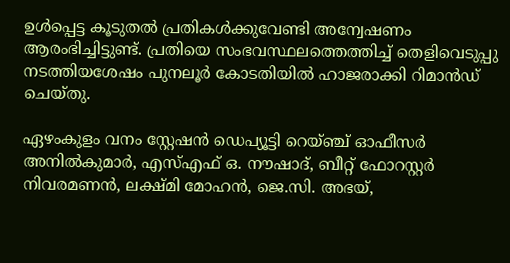ഉള്‍പ്പെട്ട കൂടുതല്‍ പ്രതികള്‍ക്കുവേണ്ടി അന്വേഷണം ആരംഭിച്ചിട്ടുണ്ട്. പ്രതിയെ സംഭവസ്ഥലത്തെത്തിച്ച് തെളിവെടുപ്പു നടത്തിയശേഷം പുനലൂര്‍ കോടതിയില്‍ ഹാജരാക്കി റിമാന്‍ഡ് ചെയ്തു.

ഏഴംകുളം വനം സ്റ്റേഷന്‍ ഡെപ്യൂട്ടി റെയ്ഞ്ച് ഓഫീസര്‍ അനില്‍കുമാര്‍, എസ്എഫ് ഒ. നൗഷാദ്, ബീറ്റ് ഫോറസ്റ്റര്‍ നിവരമണന്‍, ലക്ഷ്മി മോഹന്‍, ജെ.സി. അഭയ്,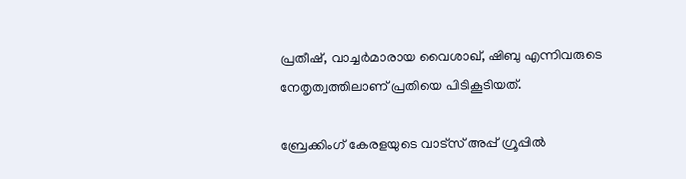പ്രതീഷ്, വാച്ചര്‍മാരായ വൈശാഖ്, ഷിബു എന്നിവരുടെ നേതൃത്വത്തിലാണ് പ്രതിയെ പിടികൂടിയത്.

ബ്രേക്കിംഗ് കേരളയുടെ വാട്സ് അപ്പ് ഗ്രൂപ്പിൽ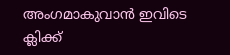അംഗമാകുവാൻ ഇവിടെ ക്ലിക്ക്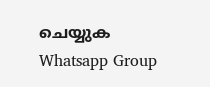ചെയ്യുക Whatsapp Group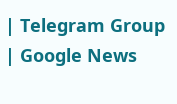| Telegram Group | Google News